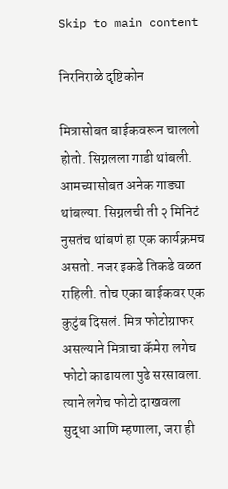Skip to main content

निरनिराळे दृष्टिकोन

मित्रासोबत बाईकवरून चाललो होतो. सिग्नलला गाडी थांबली. आमच्यासोबत अनेक गाड्या थांबल्या. सिग्नलची ती २ मिनिटं नुसतंच थांबणं हा एक कार्यक्रमच असतो. नजर इकडे तिकडे वळत राहिली. तोच एका बाईकवर एक कुटुंब दिसलं. मित्र फोटोग्राफर असल्याने मित्राचा कॅमेरा लगेच फोटो काढायला पुढे सरसावला. त्याने लगेच फोटो दाखवला सुद्धा आणि म्हणाला, जरा ही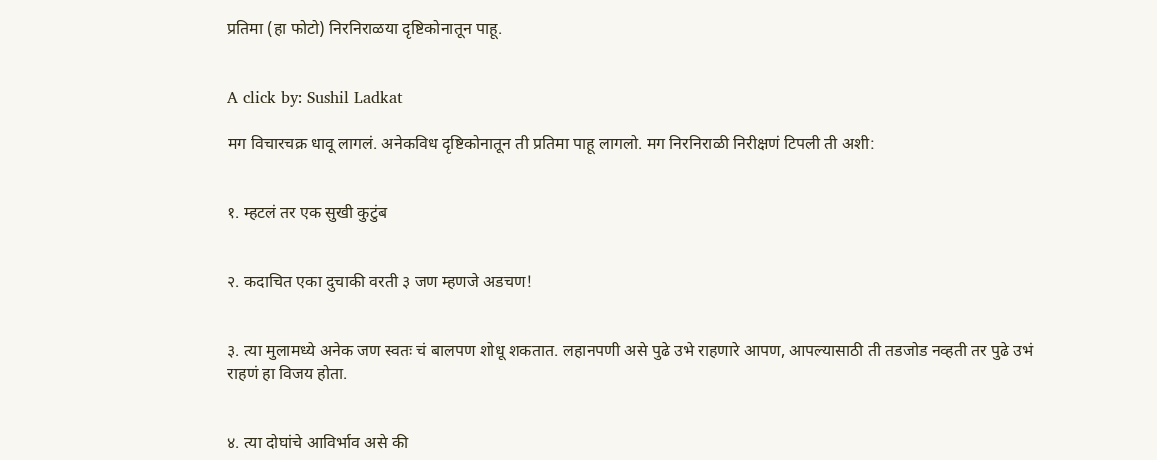प्रतिमा (हा फोटो) निरनिराळया दृष्टिकोनातून पाहू.


A click by: Sushil Ladkat

मग विचारचक्र धावू लागलं. अनेकविध दृष्टिकोनातून ती प्रतिमा पाहू लागलो. मग निरनिराळी निरीक्षणं टिपली ती अशी:


१. म्हटलं तर एक सुखी कुटुंब


२. कदाचित एका दुचाकी वरती ३ जण म्हणजे अडचण!


३. त्या मुलामध्ये अनेक जण स्वतः चं बालपण शोधू शकतात. लहानपणी असे पुढे उभे राहणारे आपण, आपल्यासाठी ती तडजोड नव्हती तर पुढे उभं राहणं हा विजय होता.


४. त्या दोघांचे आविर्भाव असे की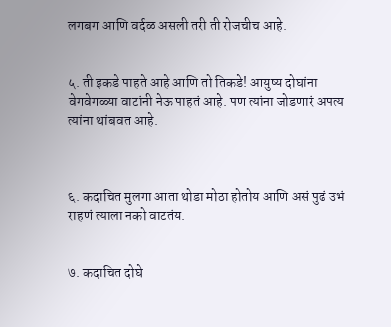लगबग आणि वर्दळ असली तरी ती रोजचीच आहे.


५. ती इकडे पाहते आहे आणि तो तिकडे! आयुष्य दोघांना वेगवेगळ्या वाटांनी नेऊ पाहतं आहे. पण त्यांना जोडणारं अपत्य त्यांना थांबवत आहे.



६. कदाचित मुलगा आता थोडा मोठा होतोय आणि असं पुढं उभं राहणं त्याला नको वाटतंय.


७. कदाचित दोघे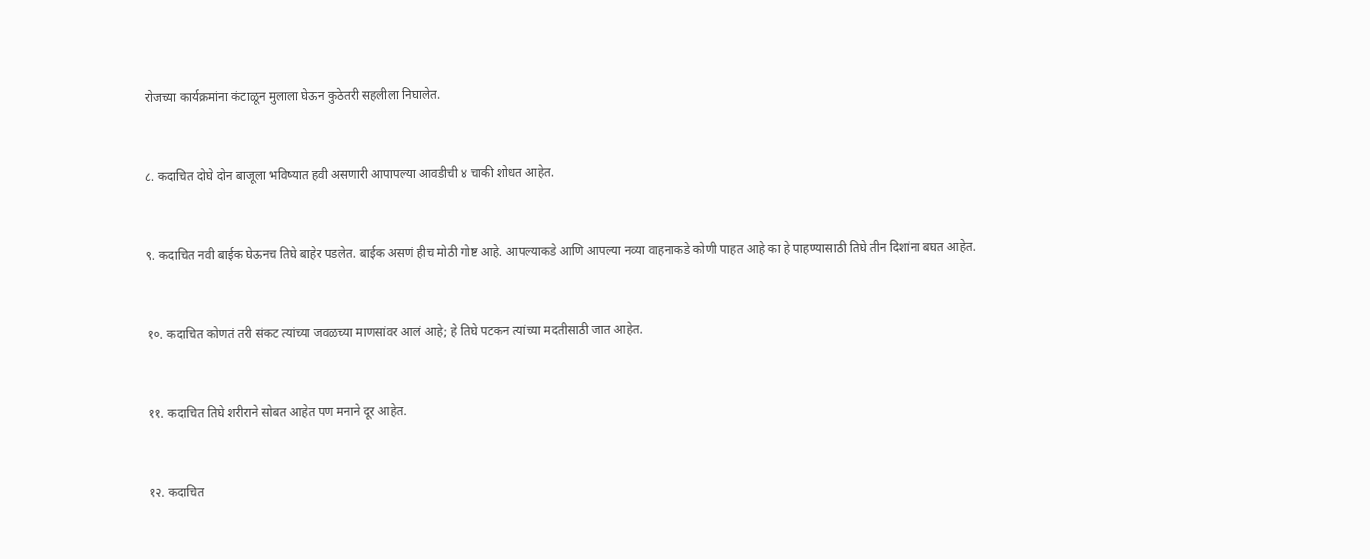रोजच्या कार्यक्रमांना कंटाळून मुलाला घेऊन कुठेतरी सहलीला निघालेत.


८. कदाचित दोघे दोन बाजूला भविष्यात हवी असणारी आपापल्या आवडीची ४ चाकी शोधत आहेत.


९. कदाचित नवी बाईक घेऊनच तिघे बाहेर पडलेत. बाईक असणं हीच मोठी गोष्ट आहे. आपल्याकडे आणि आपल्या नव्या वाहनाकडे कोणी पाहत आहे का हे पाहण्यासाठी तिघे तीन दिशांना बघत आहेत.


१०. कदाचित कोणतं तरी संकट त्यांच्या जवळच्या माणसांवर आलं आहे; हे तिघे पटकन त्यांच्या मदतीसाठी जात आहेत.


११. कदाचित तिघे शरीराने सोबत आहेत पण मनाने दूर आहेत.


१२. कदाचित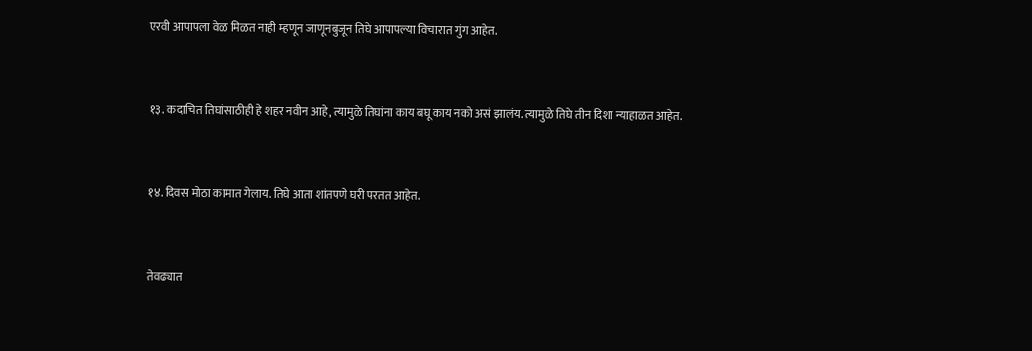एरवी आपापला वेळ मिळत नाही म्हणून जाणूनबुजून तिघे आपापल्या विचारात गुंग आहेत.


१३. कदाचित तिघांसाठीही हे शहर नवीन आहे, त्यामुळे तिघांना काय बघू काय नको असं झालंय. त्यामुळे तिघे तीन दिशा न्याहाळत आहेत.


१४. दिवस मोठा कामात गेलाय. तिघे आता शांतपणे घरी परतत आहेत.


तेवढ्यात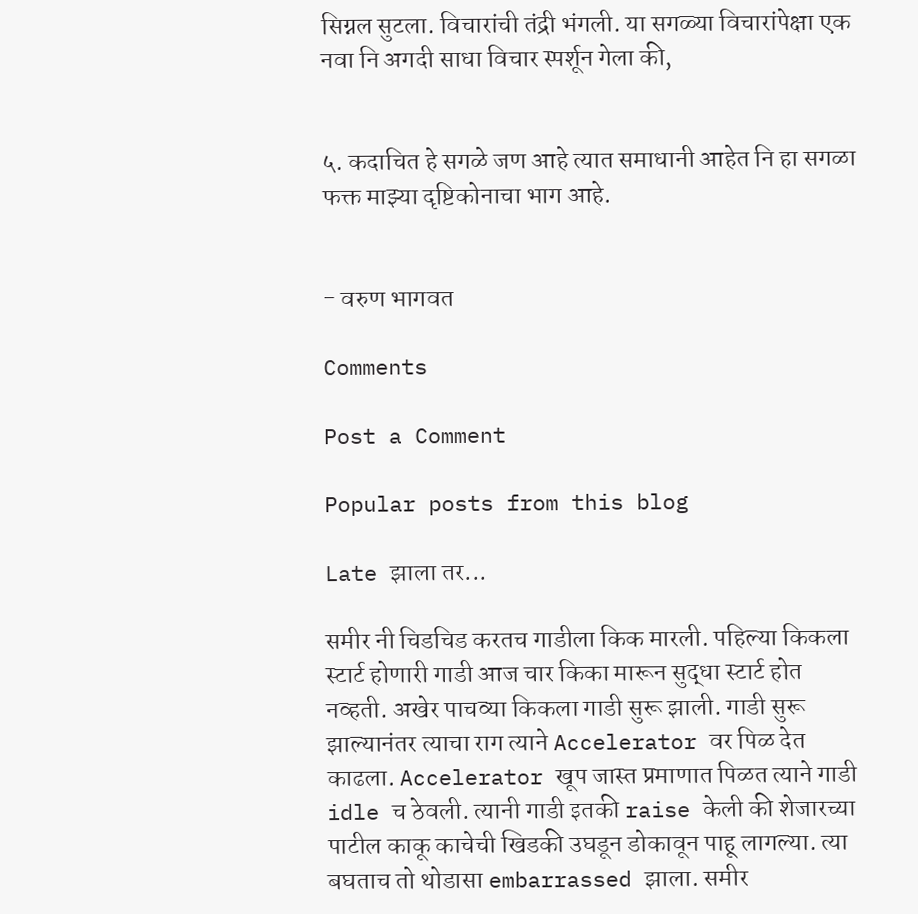सिग्नल सुटला. विचारांची तंद्री भंगली. या सगळ्या विचारांपेक्षा एक नवा नि अगदी साधा विचार स्पर्शून गेला की,


५. कदाचित हे सगळे जण आहे त्यात समाधानी आहेत नि हा सगळा फक्त माझ्या दृष्टिकोनाचा भाग आहे.


- वरुण भागवत

Comments

Post a Comment

Popular posts from this blog

Late झाला तर...

समीर नी चिडचिड करतच गाडीला किक मारली. पहिल्या किकला स्टार्ट होणारी गाडी आज चार किका मारून सुद्धा स्टार्ट होत नव्हती. अखेर पाचव्या किकला गाडी सुरू झाली. गाडी सुरू झाल्यानंतर त्याचा राग त्याने Accelerator वर पिळ देत काढला. Accelerator खूप जास्त प्रमाणात पिळत त्याने गाडी idle च ठेवली. त्यानी गाडी इतकी raise केली की शेजारच्या पाटील काकू काचेची खिडकी उघडून डोकावून पाहू लागल्या. त्या बघताच तो थोडासा embarrassed झाला. समीर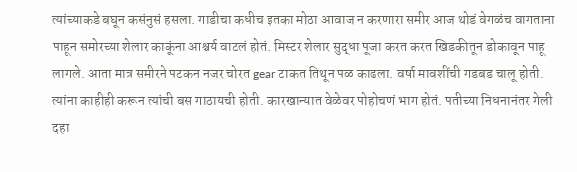त्यांच्याकडे बघून कसंनुसं हसला. गाडीचा कधीच इतका मोठा आवाज न करणारा समीर आज थोडं वेगळंच वागताना पाहून समोरच्या शेलार काकूंना आश्चर्य वाटलं होतं. मिस्टर शेलार सुद्धा पूजा करत करत खिडकीतून डोकावून पाहू लागले. आता मात्र समीरने पटकन नजर चोरत gear टाकत तिथून पळ काढला. वर्षा मावशींची गडबड चालू होती. त्यांना काहीही करून त्यांची बस गाठायची होती. कारखान्यात वेळेवर पोहोचणं भाग होतं. पतीच्या निधनानंतर गेली दहा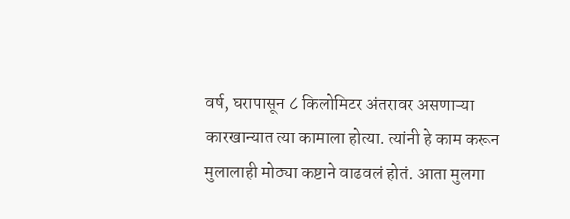वर्ष, घरापासून ८ किलोमिटर अंतरावर असणाऱ्या कारखान्यात त्या कामाला होत्या. त्यांनी हे काम करून मुलालाही मोठ्या कष्टाने वाढवलं होतं. आता मुलगा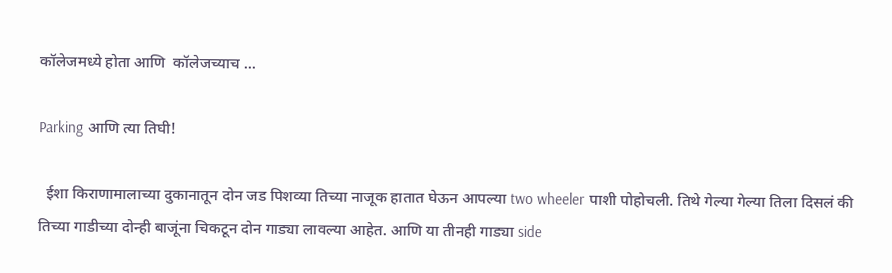कॉलेजमध्ये होता आणि  कॉलेजच्याच ...

Parking आणि त्या तिघी!

  ईशा किराणामालाच्या दुकानातून दोन जड पिशव्या तिच्या नाजूक हातात घेऊन आपल्या two wheeler पाशी पोहोचली. तिथे गेल्या गेल्या तिला दिसलं की तिच्या गाडीच्या दोन्ही बाजूंना चिकटून दोन गाड्या लावल्या आहेत. आणि या तीनही गाड्या side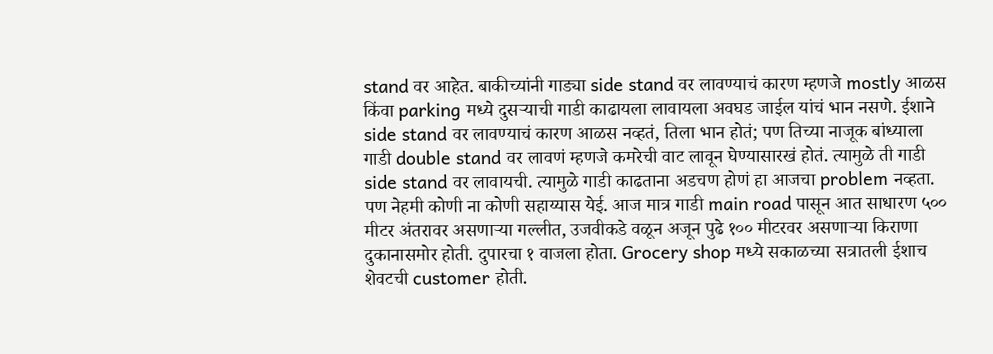stand वर आहेत. बाकीच्यांनी गाड्या side stand वर लावण्याचं कारण म्हणजे mostly आळस किंवा parking मध्ये दुसऱ्याची गाडी काढायला लावायला अवघड जाईल यांचं भान नसणे. ईशाने side stand वर लावण्याचं कारण आळस नव्हतं, तिला भान होतं; पण तिच्या नाजूक बांध्याला गाडी double stand वर लावणं म्हणजे कमरेची वाट लावून घेण्यासारखं होतं. त्यामुळे ती गाडी side stand वर लावायची. त्यामुळे गाडी काढताना अडचण होणं हा आजचा problem नव्हता. पण नेहमी कोणी ना कोणी सहाय्यास येई. आज मात्र गाडी main road पासून आत साधारण ५०० मीटर अंतरावर असणाऱ्या गल्लीत, उजवीकडे वळून अजून पुढे १०० मीटरवर असणाऱ्या किराणा दुकानासमोर होती. दुपारचा १ वाजला होता. Grocery shop मध्ये सकाळच्या सत्रातली ईशाच शेवटची customer होती.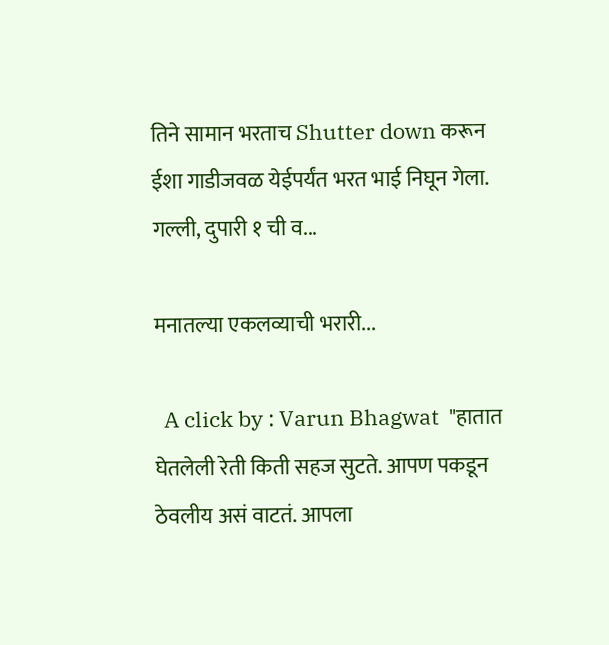तिने सामान भरताच Shutter down करून ईशा गाडीजवळ येईपर्यंत भरत भाई निघून गेला. गल्ली, दुपारी १ ची व...

मनातल्या एकलव्याची भरारी...

  A click by : Varun Bhagwat  "हातात घेतलेली रेती किती सहज सुटते. आपण पकडून ठेवलीय असं वाटतं. आपला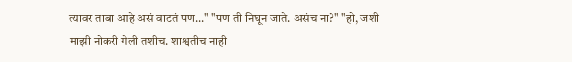त्यावर ताबा आहे असं वाटतं पण..." "पण ती निघून जाते. असंच ना?" "हो, जशी माझी नोकरी गेली तशीच. शाश्वतीच नाही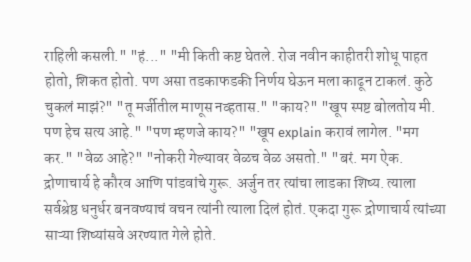राहिली कसली." "हं..." "मी किती कष्ट घेतले. रोज नवीन काहीतरी शोधू पाहत होतो, शिकत होतो. पण असा तडकाफडकी निर्णय घेऊन मला काढून टाकलं. कुठे चुकलं माझं?" "तू मर्जीतील माणूस नव्हतास." "काय?" "खूप स्पष्ट बोलतोय मी. पण हेच सत्य आहे." "पण म्हणजे काय?" "खूप explain करावं लागेल. "मग कर." "वेळ आहे?" "नोकरी गेल्यावर वेळच वेळ असतो." "बरं. मग ऐक. द्रोणाचार्य हे कौरव आणि पांडवांचे गुरू. अर्जुन तर त्यांचा लाडका शिष्य. त्याला सर्वश्रेष्ठ धनुर्धर बनवण्याचं वचन त्यांनी त्याला दिलं होतं. एकदा गुरू द्रोणाचार्य त्यांच्या साऱ्या शिष्यांसवे अरण्यात गेले होते.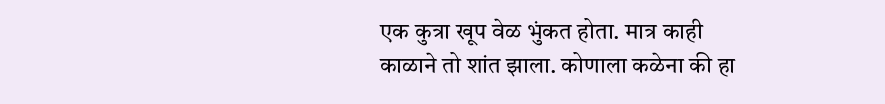एक कुत्रा खूप वेळ भुंकत होता. मात्र काही काळाने तो शांत झाला. कोणाला कळेना की हा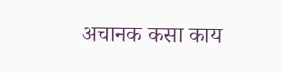अचानक कसा काय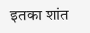इतका शांत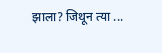झाला? जिथून त्या ...